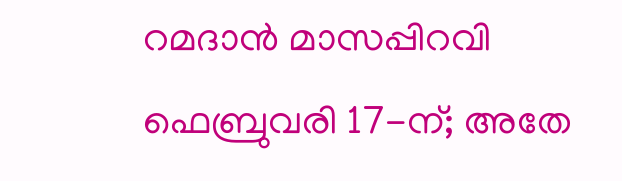റമദാൻ മാസപ്പിറവി ഫെബ്രുവരി 17-ന്; അതേ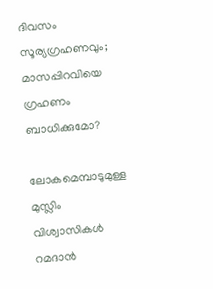ദിവസം സൂര്യഗ്രഹണവും; മാസപ്പിറവിയെ ഗ്രഹണം ബാധിക്കുമോ?

ലോകമെമ്പാടുമുള്ള മുസ്ലിം വിശ്വാസികൾ റമദാൻ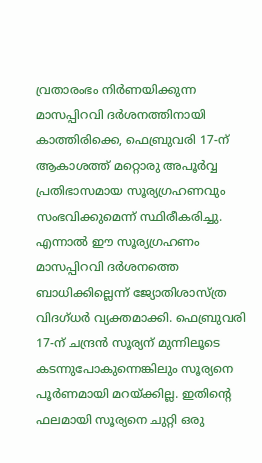വ്രതാരംഭം നിർണയിക്കുന്ന മാസപ്പിറവി ദർശനത്തിനായി കാത്തിരിക്കെ, ഫെബ്രുവരി 17-ന് ആകാശത്ത് മറ്റൊരു അപൂർവ്വ പ്രതിഭാസമായ സൂര്യഗ്രഹണവും സംഭവിക്കുമെന്ന് സ്ഥിരീകരിച്ചു. എന്നാൽ ഈ സൂര്യഗ്രഹണം മാസപ്പിറവി ദർശനത്തെ ബാധിക്കില്ലെന്ന് ജ്യോതിശാസ്ത്ര വിദഗ്ധർ വ്യക്തമാക്കി. ഫെബ്രുവരി 17-ന് ചന്ദ്രൻ സൂര്യന് മുന്നിലൂടെ കടന്നുപോകുന്നെങ്കിലും സൂര്യനെ പൂർണമായി മറയ്ക്കില്ല. ഇതിന്റെ ഫലമായി സൂര്യനെ ചുറ്റി ഒരു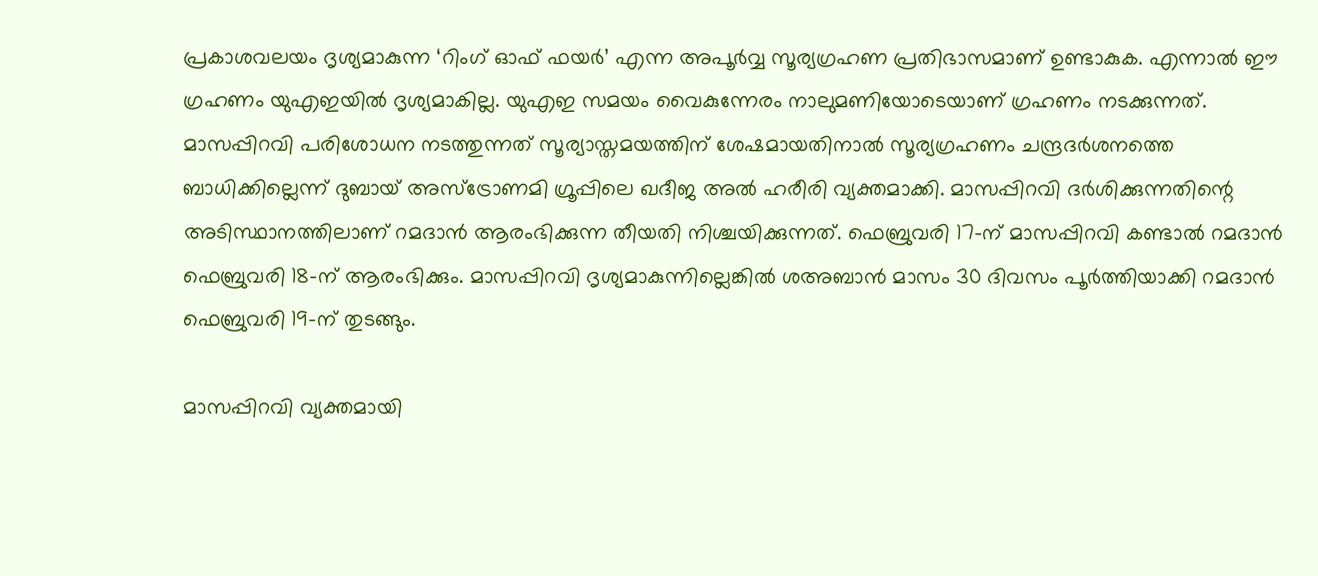പ്രകാശവലയം ദൃശ്യമാകുന്ന ‘റിംഗ് ഓഫ് ഫയർ’ എന്ന അപൂർവ്വ സൂര്യഗ്രഹണ പ്രതിഭാസമാണ് ഉണ്ടാകുക. എന്നാൽ ഈ ഗ്രഹണം യുഎഇയിൽ ദൃശ്യമാകില്ല. യുഎഇ സമയം വൈകുന്നേരം നാലുമണിയോടെയാണ് ഗ്രഹണം നടക്കുന്നത്. മാസപ്പിറവി പരിശോധന നടത്തുന്നത് സൂര്യാസ്തമയത്തിന് ശേഷമായതിനാൽ സൂര്യഗ്രഹണം ചന്ദ്രദർശനത്തെ ബാധിക്കില്ലെന്ന് ദുബായ് അസ്ട്രോണമി ഗ്രൂപ്പിലെ ഖദീജ അൽ ഹരീരി വ്യക്തമാക്കി. മാസപ്പിറവി ദർശിക്കുന്നതിന്റെ അടിസ്ഥാനത്തിലാണ് റമദാൻ ആരംഭിക്കുന്ന തീയതി നിശ്ചയിക്കുന്നത്. ഫെബ്രുവരി 17-ന് മാസപ്പിറവി കണ്ടാൽ റമദാൻ ഫെബ്രുവരി 18-ന് ആരംഭിക്കും. മാസപ്പിറവി ദൃശ്യമാകുന്നില്ലെങ്കിൽ ശഅബാൻ മാസം 30 ദിവസം പൂർത്തിയാക്കി റമദാൻ ഫെബ്രുവരി 19-ന് തുടങ്ങും.

മാസപ്പിറവി വ്യക്തമായി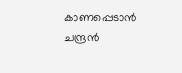കാണപ്പെടാൻ ചന്ദ്രൻ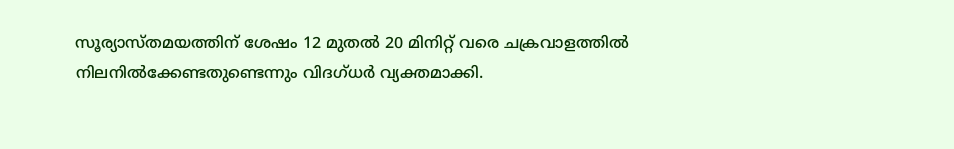സൂര്യാസ്തമയത്തിന് ശേഷം 12 മുതൽ 20 മിനിറ്റ് വരെ ചക്രവാളത്തിൽ നിലനിൽക്കേണ്ടതുണ്ടെന്നും വിദഗ്ധർ വ്യക്തമാക്കി.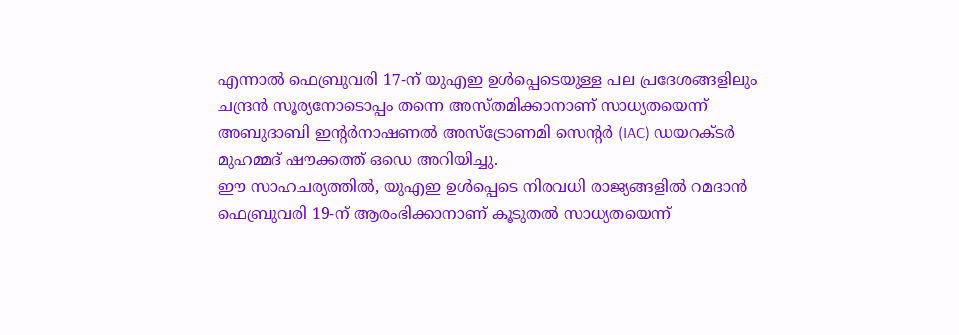എന്നാൽ ഫെബ്രുവരി 17-ന് യുഎഇ ഉൾപ്പെടെയുള്ള പല പ്രദേശങ്ങളിലും ചന്ദ്രൻ സൂര്യനോടൊപ്പം തന്നെ അസ്തമിക്കാനാണ് സാധ്യതയെന്ന് അബുദാബി ഇന്റർനാഷണൽ അസ്ട്രോണമി സെന്റർ (IAC) ഡയറക്ടർ മുഹമ്മദ് ഷൗക്കത്ത് ഒഡെ അറിയിച്ചു.
ഈ സാഹചര്യത്തിൽ, യുഎഇ ഉൾപ്പെടെ നിരവധി രാജ്യങ്ങളിൽ റമദാൻ ഫെബ്രുവരി 19-ന് ആരംഭിക്കാനാണ് കൂടുതൽ സാധ്യതയെന്ന്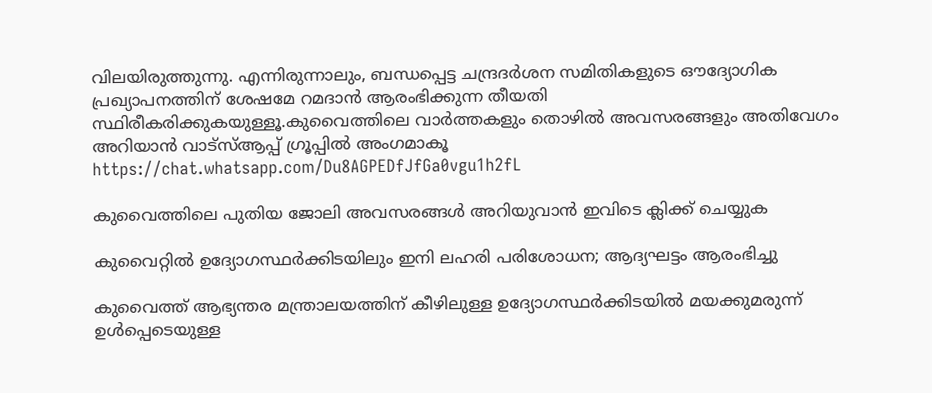വിലയിരുത്തുന്നു. എന്നിരുന്നാലും, ബന്ധപ്പെട്ട ചന്ദ്രദർശന സമിതികളുടെ ഔദ്യോഗിക പ്രഖ്യാപനത്തിന് ശേഷമേ റമദാൻ ആരംഭിക്കുന്ന തീയതി സ്ഥിരീകരിക്കുകയുള്ളൂ.കുവൈത്തിലെ വാർത്തകളും തൊഴിൽ അവസരങ്ങളും അതിവേഗം അറിയാൻ വാട്സ്ആപ്പ് ഗ്രൂപ്പിൽ അംഗമാകൂ  https://chat.whatsapp.com/Du8AGPEDfJfGa0vgu1h2fL

കുവൈത്തിലെ പുതിയ ജോലി അവസരങ്ങൾ അറിയുവാൻ ഇവിടെ ക്ലിക്ക് ചെയ്യുക

കുവൈറ്റിൽ ഉദ്യോഗസ്ഥർക്കിടയിലും ഇനി ലഹരി പരിശോധന; ആദ്യഘട്ടം ആരംഭിച്ചു

കുവൈത്ത് ആഭ്യന്തര മന്ത്രാലയത്തിന് കീഴിലുള്ള ഉദ്യോഗസ്ഥർക്കിടയിൽ മയക്കുമരുന്ന് ഉൾപ്പെടെയുള്ള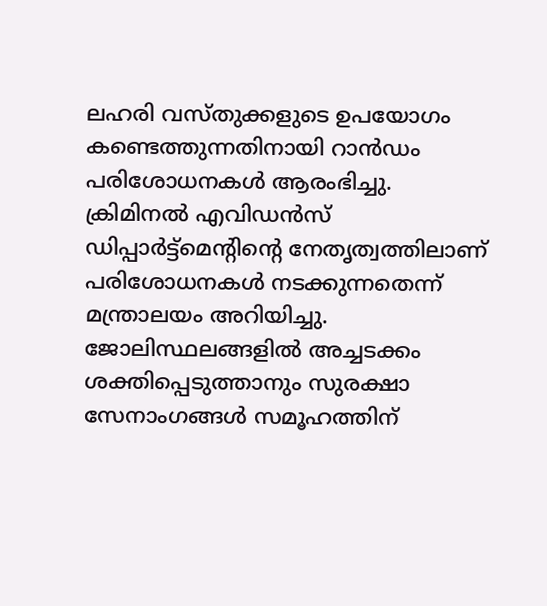ലഹരി വസ്തുക്കളുടെ ഉപയോഗം കണ്ടെത്തുന്നതിനായി റാൻഡം പരിശോധനകൾ ആരംഭിച്ചു. ക്രിമിനൽ എവിഡൻസ് ഡിപ്പാർട്ട്‌മെന്റിന്റെ നേതൃത്വത്തിലാണ് പരിശോധനകൾ നടക്കുന്നതെന്ന് മന്ത്രാലയം അറിയിച്ചു. ജോലിസ്ഥലങ്ങളിൽ അച്ചടക്കം ശക്തിപ്പെടുത്താനും സുരക്ഷാ സേനാംഗങ്ങൾ സമൂഹത്തിന്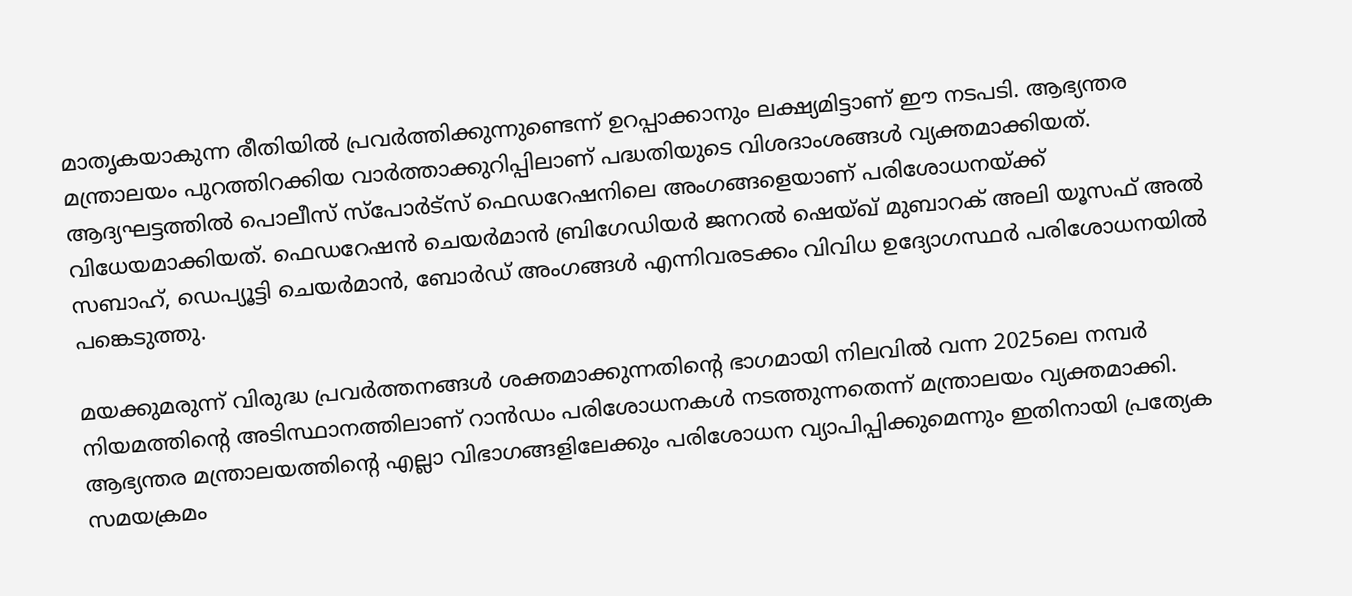മാതൃകയാകുന്ന രീതിയിൽ പ്രവർത്തിക്കുന്നുണ്ടെന്ന് ഉറപ്പാക്കാനും ലക്ഷ്യമിട്ടാണ് ഈ നടപടി. ആഭ്യന്തര മന്ത്രാലയം പുറത്തിറക്കിയ വാർത്താക്കുറിപ്പിലാണ് പദ്ധതിയുടെ വിശദാംശങ്ങൾ വ്യക്തമാക്കിയത്. ആദ്യഘട്ടത്തിൽ പൊലീസ് സ്പോർട്സ് ഫെഡറേഷനിലെ അംഗങ്ങളെയാണ് പരിശോധനയ്ക്ക് വിധേയമാക്കിയത്. ഫെഡറേഷൻ ചെയർമാൻ ബ്രിഗേഡിയർ ജനറൽ ഷെയ്ഖ് മുബാറക് അലി യൂസഫ് അൽ സബാഹ്, ഡെപ്യൂട്ടി ചെയർമാൻ, ബോർഡ് അംഗങ്ങൾ എന്നിവരടക്കം വിവിധ ഉദ്യോഗസ്ഥർ പരിശോധനയിൽ പങ്കെടുത്തു.

മയക്കുമരുന്ന് വിരുദ്ധ പ്രവർത്തനങ്ങൾ ശക്തമാക്കുന്നതിന്റെ ഭാഗമായി നിലവിൽ വന്ന 2025ലെ നമ്പർ നിയമത്തിന്റെ അടിസ്ഥാനത്തിലാണ് റാൻഡം പരിശോധനകൾ നടത്തുന്നതെന്ന് മന്ത്രാലയം വ്യക്തമാക്കി. ആഭ്യന്തര മന്ത്രാലയത്തിന്റെ എല്ലാ വിഭാഗങ്ങളിലേക്കും പരിശോധന വ്യാപിപ്പിക്കുമെന്നും ഇതിനായി പ്രത്യേക സമയക്രമം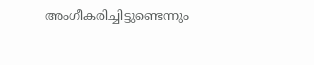അംഗീകരിച്ചിട്ടുണ്ടെന്നും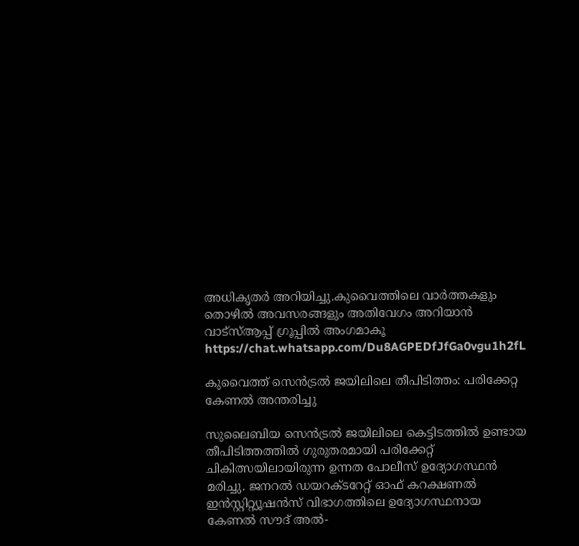അധികൃതർ അറിയിച്ചു.കുവൈത്തിലെ വാർത്തകളും തൊഴിൽ അവസരങ്ങളും അതിവേഗം അറിയാൻ വാട്സ്ആപ്പ് ഗ്രൂപ്പിൽ അംഗമാകൂ  https://chat.whatsapp.com/Du8AGPEDfJfGa0vgu1h2fL

കുവൈത്ത് സെൻട്രൽ ജയിലിലെ തീപിടിത്തം: പരിക്കേറ്റ കേണൽ അന്തരിച്ചു

സുലൈബിയ സെൻട്രൽ ജയിലിലെ കെട്ടിടത്തിൽ ഉണ്ടായ തീപിടിത്തത്തിൽ ഗുരുതരമായി പരിക്കേറ്റ് ചികിത്സയിലായിരുന്ന ഉന്നത പോലീസ് ഉദ്യോഗസ്ഥൻ മരിച്ചു. ജനറൽ ഡയറക്ടറേറ്റ് ഓഫ് കറക്ഷണൽ ഇൻസ്റ്റിറ്റ്യൂഷൻസ് വിഭാഗത്തിലെ ഉദ്യോഗസ്ഥനായ കേണൽ സൗദ് അൽ-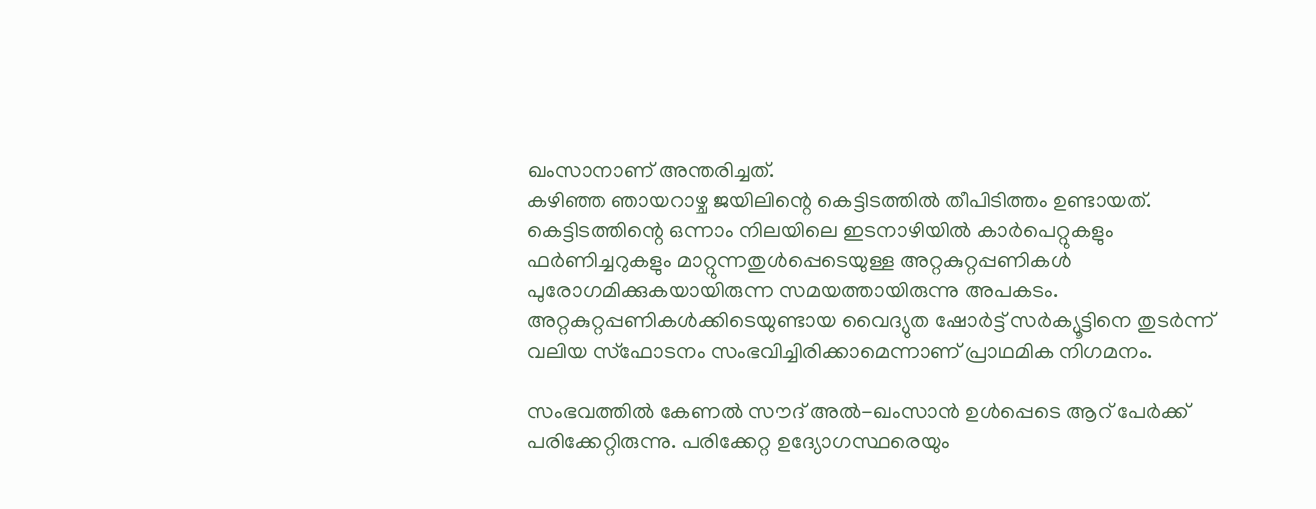ഖംസാനാണ് അന്തരിച്ചത്.
കഴിഞ്ഞ ഞായറാഴ്ച ജയിലിന്റെ കെട്ടിടത്തിൽ തീപിടിത്തം ഉണ്ടായത്. കെട്ടിടത്തിന്റെ ഒന്നാം നിലയിലെ ഇടനാഴിയിൽ കാർപെറ്റുകളും ഫർണിച്ചറുകളും മാറ്റുന്നതുൾപ്പെടെയുള്ള അറ്റകുറ്റപ്പണികൾ പുരോഗമിക്കുകയായിരുന്ന സമയത്തായിരുന്നു അപകടം. അറ്റകുറ്റപ്പണികൾക്കിടെയുണ്ടായ വൈദ്യുത ഷോർട്ട് സർക്യൂട്ടിനെ തുടർന്ന് വലിയ സ്ഫോടനം സംഭവിച്ചിരിക്കാമെന്നാണ് പ്രാഥമിക നിഗമനം.

സംഭവത്തിൽ കേണൽ സൗദ് അൽ-ഖംസാൻ ഉൾപ്പെടെ ആറ് പേർക്ക് പരിക്കേറ്റിരുന്നു. പരിക്കേറ്റ ഉദ്യോഗസ്ഥരെയും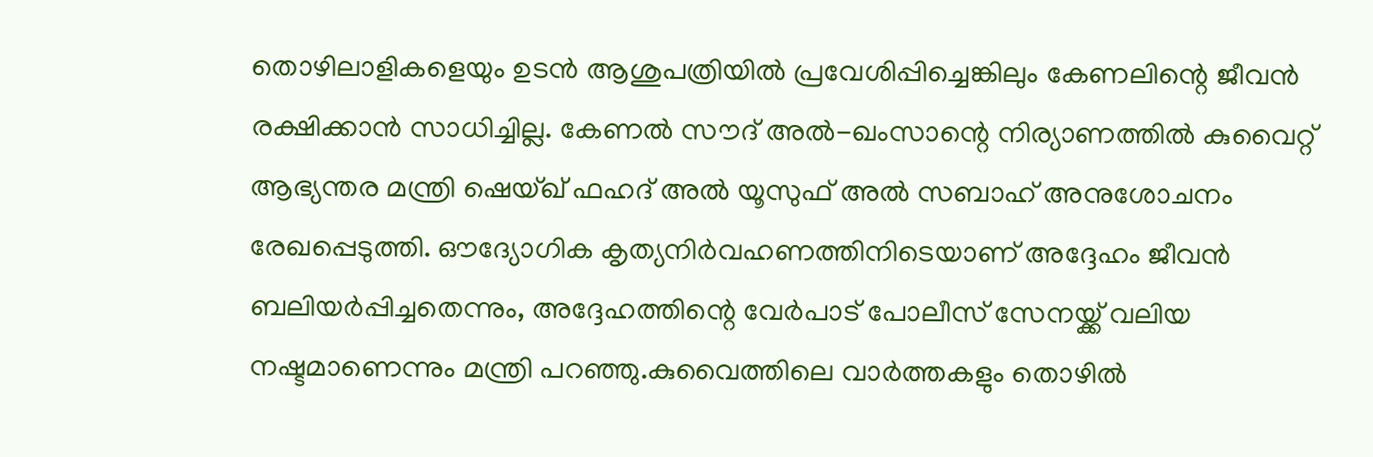തൊഴിലാളികളെയും ഉടൻ ആശുപത്രിയിൽ പ്രവേശിപ്പിച്ചെങ്കിലും കേണലിന്റെ ജീവൻ രക്ഷിക്കാൻ സാധിച്ചില്ല. കേണൽ സൗദ് അൽ-ഖംസാന്റെ നിര്യാണത്തിൽ കുവൈറ്റ് ആഭ്യന്തര മന്ത്രി ഷെയ്ഖ് ഫഹദ് അൽ യൂസുഫ് അൽ സബാഹ് അനുശോചനം രേഖപ്പെടുത്തി. ഔദ്യോഗിക കൃത്യനിർവഹണത്തിനിടെയാണ് അദ്ദേഹം ജീവൻ ബലിയർപ്പിച്ചതെന്നും, അദ്ദേഹത്തിന്റെ വേർപാട് പോലീസ് സേനയ്ക്ക് വലിയ നഷ്ടമാണെന്നും മന്ത്രി പറഞ്ഞു.കുവൈത്തിലെ വാർത്തകളും തൊഴിൽ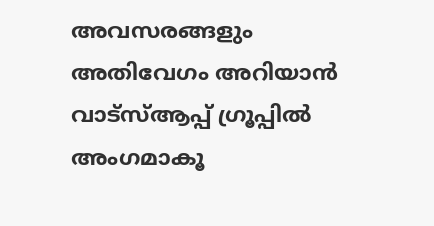അവസരങ്ങളും അതിവേഗം അറിയാൻ വാട്സ്ആപ്പ് ഗ്രൂപ്പിൽ അംഗമാകൂ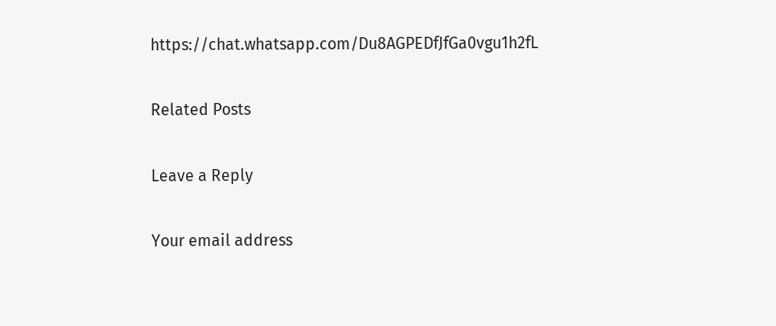https://chat.whatsapp.com/Du8AGPEDfJfGa0vgu1h2fL

Related Posts

Leave a Reply

Your email address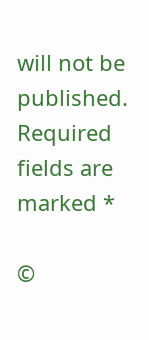will not be published. Required fields are marked *

©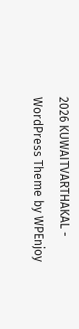2026 KUWAITVARTHAKAL - WordPress Theme by WPEnjoy